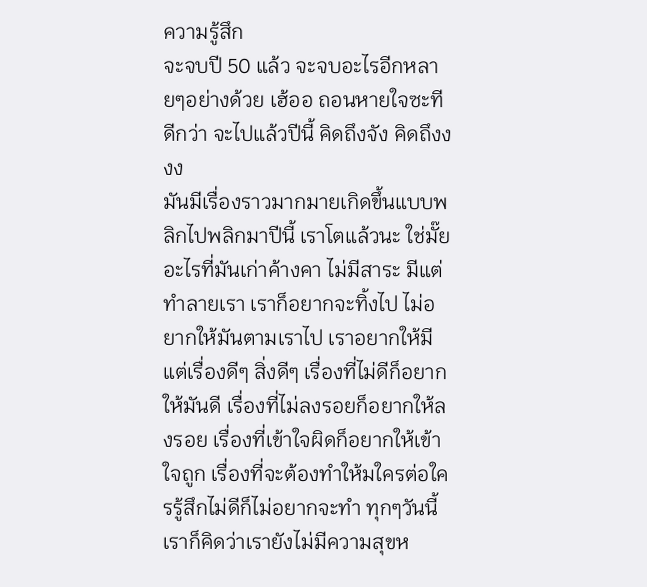ความรู้สึก
จะจบปี 50 แล้ว จะจบอะไรอีกหลายๆอย่างด้วย เฮ้ออ ถอนหายใจซะทีดีกว่า จะไปแล้วปีนี้ คิดถึงจัง คิดถึงงงง
มันมีเรื่องราวมากมายเกิดขึ้นแบบพลิกไปพลิกมาปีนี้ เราโตแล้วนะ ใช่มั๊ย อะไรที่มันเก่าค้างคา ไม่มีสาระ มีแต่ทำลายเรา เราก็อยากจะทิ้งไป ไม่อยากให้มันตามเราไป เราอยากให้มีแต่เรื่องดีๆ สิ่งดีๆ เรื่องที่ไม่ดีก็อยากให้มันดี เรื่องที่ไม่ลงรอยก็อยากให้ลงรอย เรื่องที่เข้าใจผิดก็อยากให้เข้าใจถูก เรื่องที่จะต้องทำให้มใครต่อใครรู้สึกไม่ดีก็ไม่อยากจะทำ ทุกๆวันนี้เราก็คิดว่าเรายังไม่มีความสุขห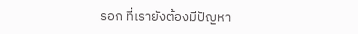รอก ที่เรายังต้องมีปัญหา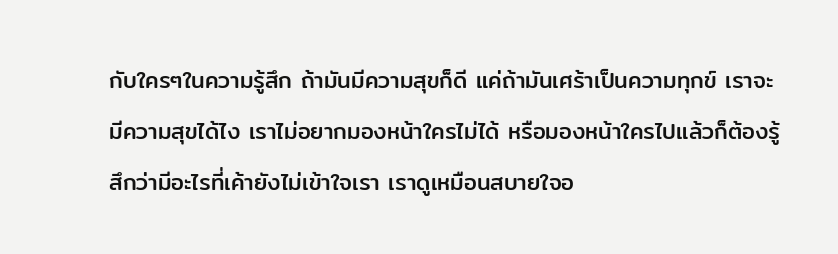กับใครๆในความรู้สึก ถ้ามันมีความสุขก็ดี แค่ถ้ามันเศร้าเป็นความทุกข์ เราจะมีความสุขได้ไง เราไม่อยากมองหน้าใครไม่ได้ หรือมองหน้าใครไปแล้วก็ต้องรู้สึกว่ามีอะไรที่เค้ายังไม่เข้าใจเรา เราดูเหมือนสบายใจอ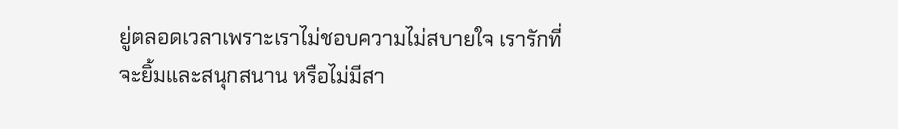ยู่ตลอดเวลาเพราะเราไม่ชอบความไม่สบายใจ เรารักที่จะยิ้มและสนุกสนาน หรือไม่มีสา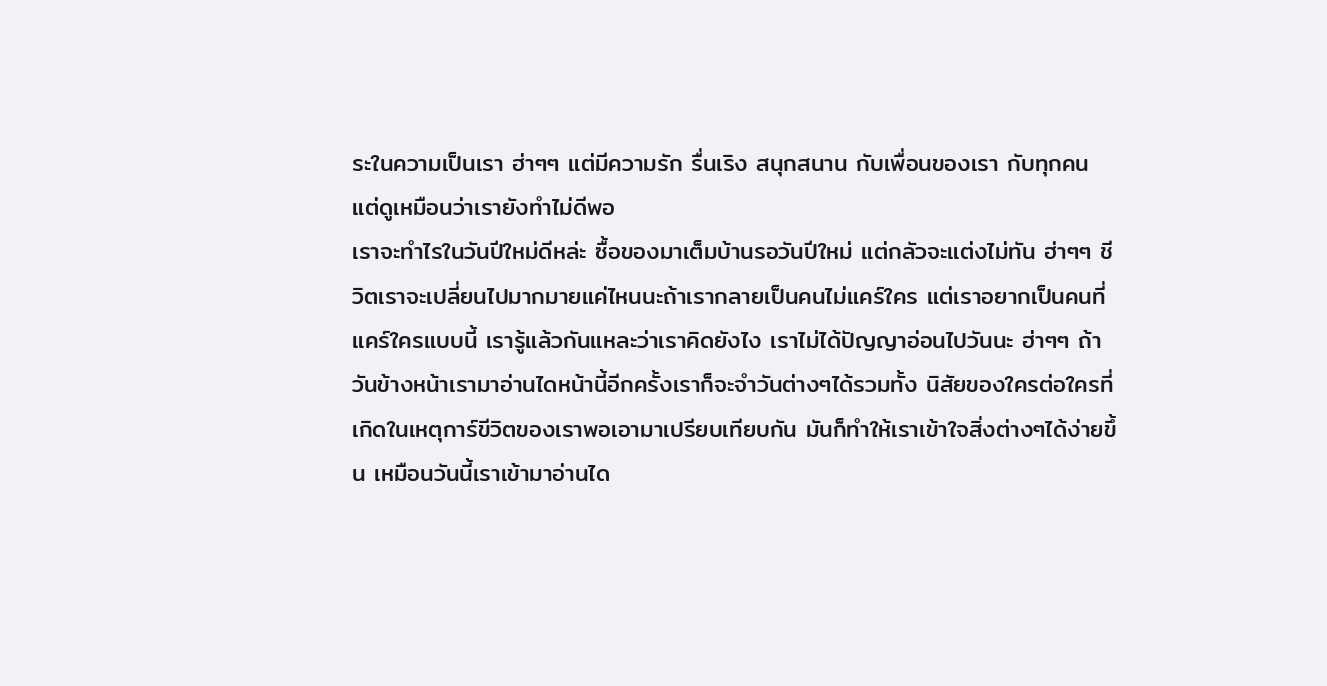ระในความเป็นเรา ฮ่าๆๆ แต่มีความรัก รื่นเริง สนุกสนาน กับเพื่อนของเรา กับทุกคน แต่ดูเหมือนว่าเรายังทำไม่ดีพอ
เราจะทำไรในวันปีใหม่ดีหล่ะ ซื้อของมาเต็มบ้านรอวันปีใหม่ แต่กลัวจะแต่งไม่ทัน ฮ่าๆๆ ชีวิตเราจะเปลี่ยนไปมากมายแค่ไหนนะถ้าเรากลายเป็นคนไม่แคร์ใคร แต่เราอยากเป็นคนที่แคร์ใครแบบนี้ เรารู้แล้วกันแหละว่าเราคิดยังไง เราไม่ได้ปัญญาอ่อนไปวันนะ ฮ่าๆๆ ถ้าวันข้างหน้าเรามาอ่านไดหน้านี้อีกครั้งเราก็จะจำวันต่างๆได้รวมทั้ง นิสัยของใครต่อใครที่เกิดในเหตุการ์ขีวิตของเราพอเอามาเปรียบเทียบกัน มันก็ทำให้เราเข้าใจสิ่งต่างๆได้ง่ายขึ้น เหมือนวันนี้เราเข้ามาอ่านได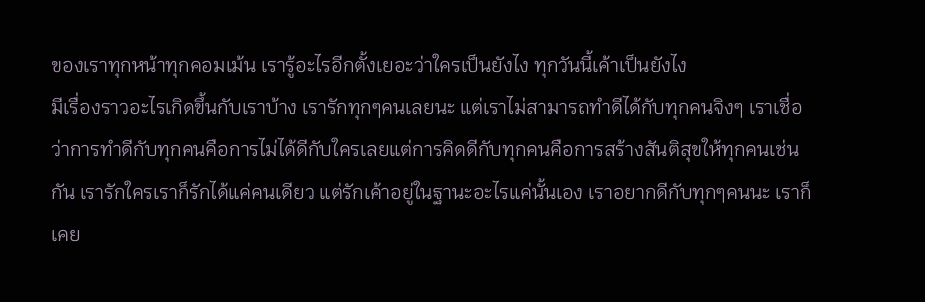ของเราทุกหน้าทุกคอมเม้น เรารู้อะไรอีกตั้งเยอะว่าใครเป็นยังไง ทุกวันนี้เค้าเป็นยังไง
มีเรื่องราวอะไรเกิดขึ้นกับเราบ้าง เรารักทุกๆคนเลยนะ แต่เราไม่สามารถทำดีได้กับทุกคนจิงๆ เราเชื่อว่าการทำดีกับทุกคนคือการไม่ได้ดีกับใครเลยแต่การคิดดีกับทุกคนคือการสร้างสันติสุขให้ทุกคนเช่นกัน เรารักใครเราก็รักได้แค่คนเดียว แต่รักเค้าอยู่ในฐานะอะไรแค่นั้นเอง เราอยากดีกับทุกๆคนนะ เราก็เคย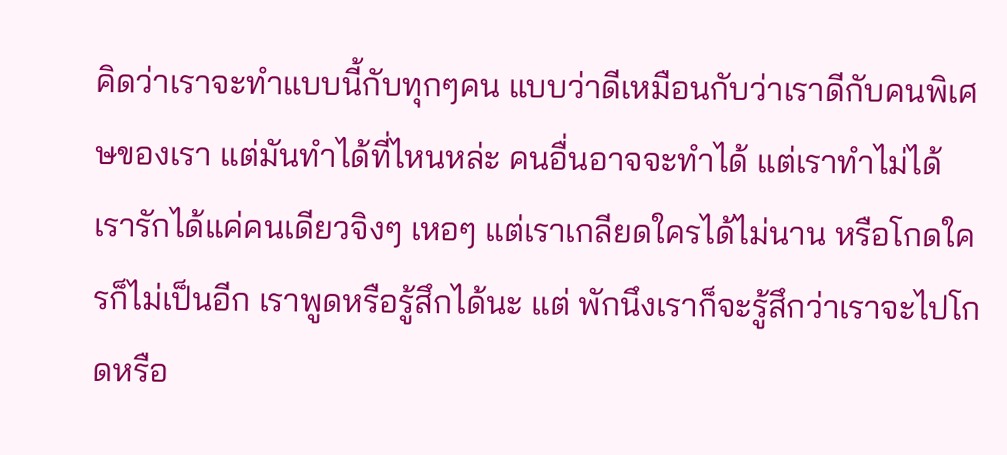คิดว่าเราจะทำแบบนี้กับทุกๆคน แบบว่าดีเหมือนกับว่าเราดีกับคนพิเศษของเรา แต่มันทำได้ที่ไหนหล่ะ คนอื่นอาจจะทำได้ แต่เราทำไม่ได้ เรารักได้แค่คนเดียวจิงๆ เหอๆ แต่เราเกลียดใครได้ไม่นาน หรือโกดใครก็ไม่เป็นอีก เราพูดหรือรู้สึกได้นะ แต่ พักนึงเราก็จะรู้สึกว่าเราจะไปโกดหรือ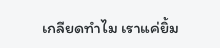เกลียดทำไม เราแค่ยิ้ม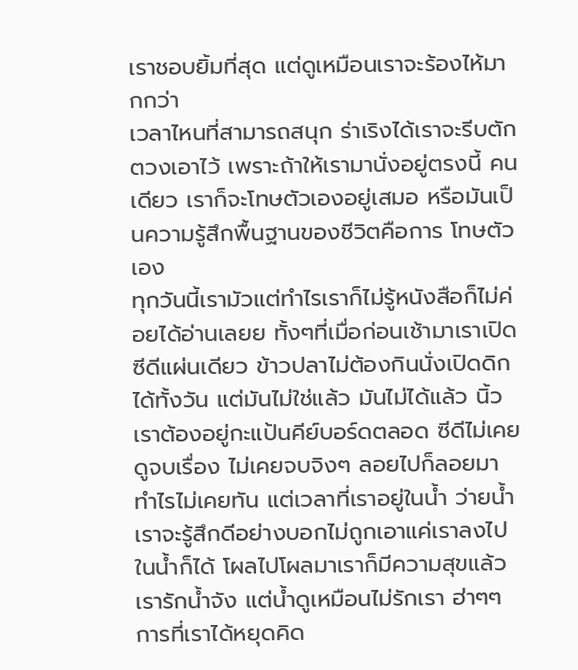เราชอบยิ้มที่สุด แต่ดูเหมือนเราจะร้องไห้มากกว่า
เวลาไหนที่สามารถสนุก ร่าเริงได้เราจะรีบตักตวงเอาไว้ เพราะถ้าให้เรามานั่งอยู่ตรงนี้ คนเดียว เราก็จะโทษตัวเองอยู่เสมอ หรือมันเป็นความรู้สึกพื้นฐานของชีวิตคือการ โทษตัวเอง
ทุกวันนี้เรามัวแต่ทำไรเราก็ไม่รู้หนังสือก็ไม่ค่อยได้อ่านเลยย ทั้งๆที่เมื่อก่อนเช้ามาเราเปิดซีดีแผ่นเดียว ข้าวปลาไม่ต้องกินนั่งเปิดดิกได้ทั้งวัน แต่มันไม่ใช่แล้ว มันไม่ได้แล้ว นิ้วเราต้องอยู่กะแป้นคีย์บอร์ดตลอด ซีดีไม่เคยดูจบเรื่อง ไม่เคยจบจิงๆ ลอยไปก็ลอยมา ทำไรไม่เคยทัน แต่เวลาที่เราอยู่ในน้ำ ว่ายน้ำเราจะรู้สึกดีอย่างบอกไม่ถูกเอาแค่เราลงไปในน้ำก็ได้ โผลไปโผลมาเราก็มีความสุขแล้ว เรารักน้ำจัง แต่น้ำดูเหมือนไม่รักเรา ฮ่าๆๆ การที่เราได้หยุดคิด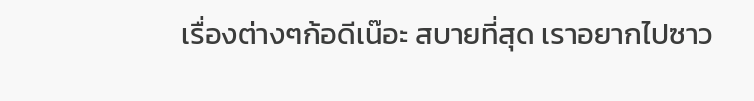เรื่องต่างๆก้อดีเน๊อะ สบายที่สุด เราอยากไปซาว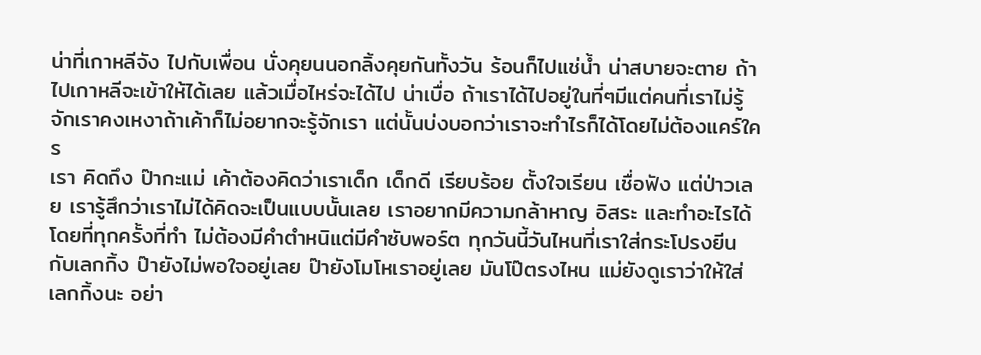น่าที่เกาหลีจัง ไปกับเพื่อน นั่งคุยนนอกลิ้งคุยกันทั้งวัน ร้อนก็ไปแช่น้ำ น่าสบายจะตาย ถ้าไปเกาหลีจะเข้าให้ได้เลย แล้วเมื่อไหร่จะได้ไป น่าเบื่อ ถ้าเราได้ไปอยู่ในที่ๆมีแต่คนที่เราไม่รู้จักเราคงเหงาถ้าเค้าก็ไม่อยากจะรู้จักเรา แต่นั้นบ่งบอกว่าเราจะทำไรก็ได้โดยไม่ต้องแคร์ใคร
เรา คิดถึง ป๊ากะแม่ เค้าต้องคิดว่าเราเด็ก เด็กดี เรียบร้อย ตั้งใจเรียน เชื่อฟัง แต่ป่าวเลย เรารู้สึกว่าเราไม่ได้คิดจะเป็นแบบนั้นเลย เราอยากมีความกล้าหาญ อิสระ และทำอะไรได้โดยที่ทุกครั้งที่ทำ ไม่ต้องมีคำตำหนิแต่มีคำซับพอร์ต ทุกวันนี้วันไหนที่เราใส่กระโปรงยีนกับเลกกิ้ง ป๊ายังไม่พอใจอยู่เลย ป๊ายังโมโหเราอยู่เลย มันโป๊ตรงไหน แม่ยังดูเราว่าให้ใส่เลกกิ้งนะ อย่า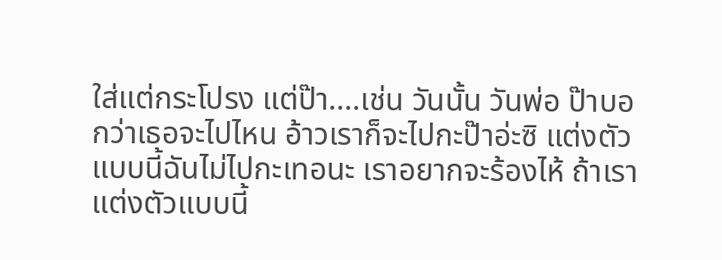ใส่แต่กระโปรง แต่ป๊า....เช่น วันนั้น วันพ่อ ป๊าบอกว่าเธอจะไปไหน อ้าวเราก็จะไปกะป๊าอ่ะซิ แต่งตัวแบบนี้ฉันไม่ไปกะเทอนะ เราอยากจะร้องไห้ ถ้าเราแต่งตัวแบบนี้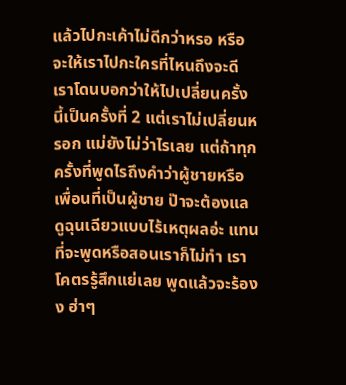แล้วไปกะเค้าไม่ดีกว่าหรอ หรือจะให้เราไปกะใครที่ไหนถึงจะดี เราโดนบอกว่าให้ไปเปลี่ยนครั้งนี้เป็นครั้งที่ 2 แต่เราไม่เปลี่ยนหรอก แม่ยังไม่ว่าไรเลย แต่ถ้าทุกครั้งที่พูดไรถึงคำว่าผู้ชายหรือเพื่อนที่เป็นผู้ชาย ป๊าจะต้องแลดูฉุนเฉียวแบบไร้เหตุผลอ่ะ แทนที่จะพูดหรือสอนเราก็ไม่ทำ เราโคตรรู้สึกแย่เลย พูดแล้วจะร้องง ฮ่าๆ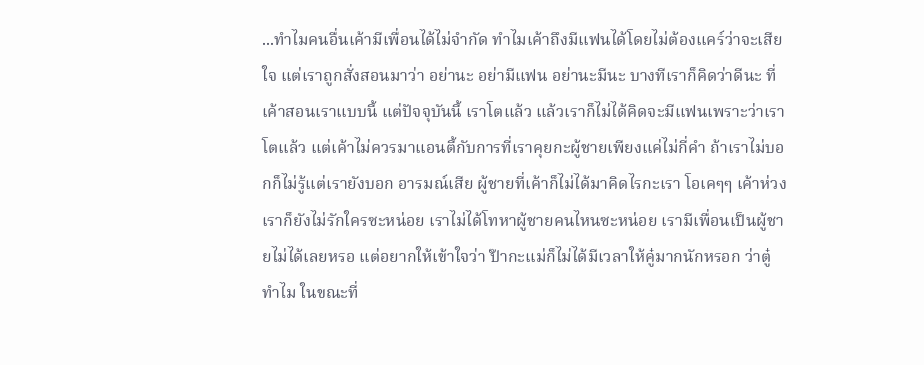...ทำไมคนอื่นเค้ามีเพื่อนได้ไม่จำกัด ทำไมเค้าถึงมีแฟนได้โดยไม่ต้องแคร์ว่าจะเสียใจ แต่เราถูกสั่งสอนมาว่า อย่านะ อย่ามีแฟน อย่านะมีนะ บางทีเราก็คิดว่าดีนะ ที่เค้าสอนเราแบบนี้ แต่ปัจจุบันนี้ เราโตแล้ว แล้วเราก็ไม่ได้คิดจะมีแฟนเพราะว่าเราโตแล้ว แต่เค้าไม่ควรมาแอนตี้กับการที่เราคุยกะผู้ชายเพียงแค่ไม่กี่คำ ถ้าเราไม่บอกก็ไม่รู้แต่เรายังบอก อารมณ์เสีย ผู้ชายที่เค้าก็ไม่ได้มาคิดไรกะเรา โอเคๆๆ เค้าห่วง เราก็ยังไม่รักใครซะหน่อย เราไม่ได้โทหาผู้ชายคนไหนซะหน่อย เรามีเพื่อนเป็นผู้ชายไม่ได้เลยหรอ แต่อยากให้เข้าใจว่า ป๊ากะแม่ก็ไม่ได้มีเวลาให้คู๋มากนักหรอก ว่าตู๋ทำไม ในขณะที่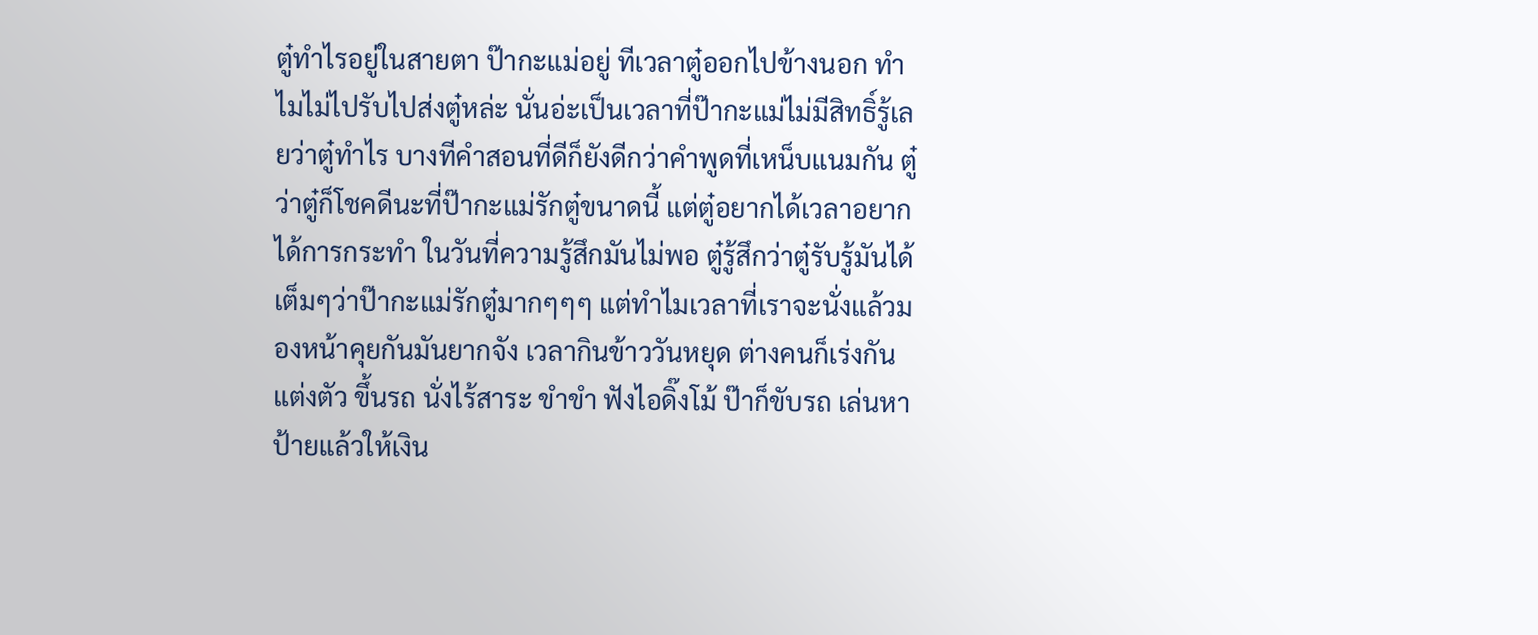ตู๋ทำไรอยู่ในสายตา ป๊ากะแม่อยู่ ทีเวลาตู๋ออกไปข้างนอก ทำไมไม่ไปรับไปส่งตู๋หล่ะ นั่นอ่ะเป็นเวลาที่ป๊ากะแม่ไม่มีสิทธิ์รู้เลยว่าตู๋ทำไร บางทีคำสอนที่ดีก็ยังดีกว่าคำพูดที่เหน็บแนมกัน ตู๋ว่าตู๋ก็โชคดีนะที่ป๊ากะแม่รักตู๋ขนาดนี้ แต่ตู๋อยากได้เวลาอยากได้การกระทำ ในวันที่ความรู้สึกมันไม่พอ ตู๋รู้สึกว่าตู๋รับรู้มันได้เต็มๆว่าป๊ากะแม่รักตู๋มากๆๆๆ แต่ทำไมเวลาที่เราจะนั่งแล้วมองหน้าคุยกันมันยากจัง เวลากินข้าววันหยุด ต่างคนก็เร่งกันแต่งตัว ขึ้นรถ นั่งไร้สาระ ขำขำ ฟังไอดิ๊งโม้ ป๊าก็ขับรถ เล่นหาป้ายแล้วให้เงิน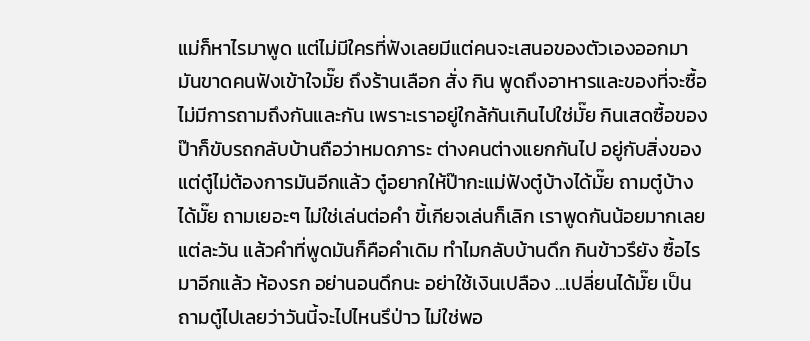แม่ก็หาไรมาพูด แต่ไม่มีใครที่ฟังเลยมีแต่คนจะเสนอของตัวเองออกมา มันขาดคนฟังเข้าใจมั๊ย ถึงร้านเลือก สั่ง กิน พูดถึงอาหารและของที่จะซื้อ ไม่มีการถามถึงกันและกัน เพราะเราอยู่ใกล้กันเกินไปใช่มั๊ย กินเสดซื้อของ ป๊าก็ขับรถกลับบ้านถือว่าหมดภาระ ต่างคนต่างแยกกันไป อยู่กับสิ่งของ แต่ตู๋ไม่ต้องการมันอีกแล้ว ตู๋อยากให้ป๊ากะแม่ฟังตู๋บ้างได้มั๊ย ถามตู๋บ้างได้มั๊ย ถามเยอะๆ ไม่ใช่เล่นต่อคำ ขี้เกียจเล่นก็เลิก เราพูดกันน้อยมากเลยแต่ละวัน แล้วคำที่พูดมันก็คือคำเดิม ทำไมกลับบ้านดึก กินข้าวรึยัง ซื้อไรมาอีกแล้ว ห้องรก อย่านอนดึกนะ อย่าใช้เงินเปลือง ...เปลี่ยนได้มั๊ย เป็นถามตู๋ไปเลยว่าวันนี้จะไปไหนรึป่าว ไม่ใช่พอ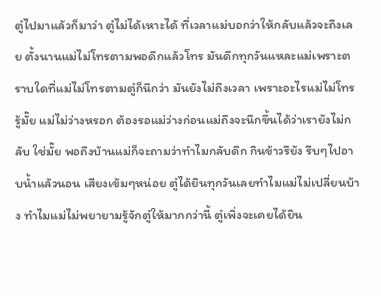ตู๋ไปมาแล้วก็มาว่า ตู๋ไม่ได้เหาะได้ ที่เวลาแม่บอกว่าให้กลับแล้วจะถึงเลย ตั้งนานแม่ไม่โทรตามพอดึกแล้วโทร มันดึกทุกวันแหละแม่เพราะตราบใดที่แม่ไม่โทรตามตู๋ก็นึกว่า มันยังไม่ถึงเวลา เพราะอะไรแม่ไม่โทรรู้มั๊ย แม่ไม่ว่างหรอก ต้องรอแม่ว่างก่อนแม่ถึงจะนึกขึ้นได้ว่าเรายังไม่กลับ ใช่มั๊ย พอถึงบ้านแม่ก็จะถามว่าทำไมกลับดึก กินข้าวรึยัง รีบๆไปอาบน้ำแล้วนอน เสียงเข้มๆหน่อย ตู๋ได้ยินทุกวันเลยทำไมแม่ไม่เปลี่ยนบ้าง ทำไมแม่ไม่พยายามรู้จักตู๋ให้มากกว่านี้ ตู๋เพิ่งจะเคยได้ยิน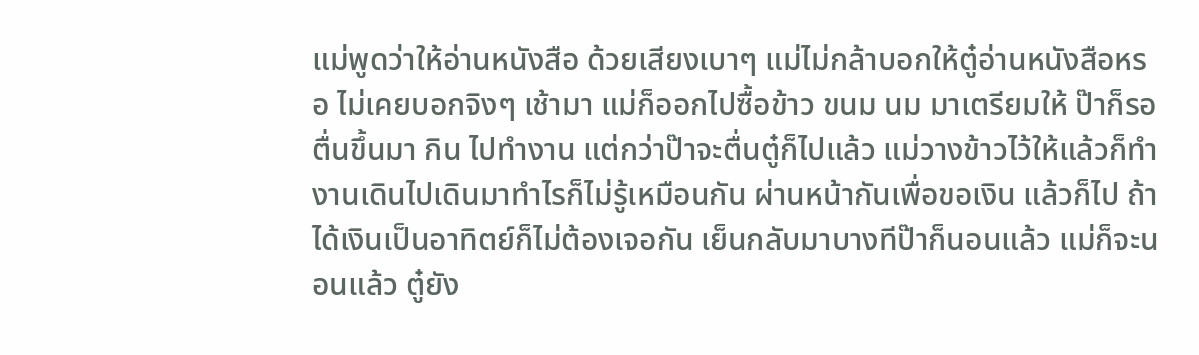แม่พูดว่าให้อ่านหนังสือ ด้วยเสียงเบาๆ แม่ไม่กล้าบอกให้ตู๋อ่านหนังสือหรอ ไม่เคยบอกจิงๆ เช้ามา แม่ก็ออกไปซื้อข้าว ขนม นม มาเตรียมให้ ป๊าก็รอตื่นขึ้นมา กิน ไปทำงาน แต่กว่าป๊าจะตื่นตู๋ก็ไปแล้ว แม่วางข้าวไว้ให้แล้วก็ทำงานเดินไปเดินมาทำไรก็ไม่รู้เหมือนกัน ผ่านหน้ากันเพื่อขอเงิน แล้วก็ไป ถ้าได้เงินเป็นอาทิตย์ก็ไม่ต้องเจอกัน เย็นกลับมาบางทีป๊าก็นอนแล้ว แม่ก็จะนอนแล้ว ตู๋ยัง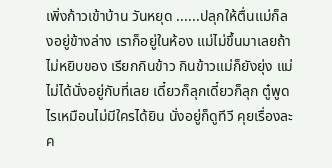เพิ่งก้าวเข้าบ้าน วันหยุด ......ปลุกให้ตื่นแม่ก็ลงอยู่ข้างล่าง เราก็อยู่ในห้อง แม่ไม่ขึ้นมาเลยถ้าไม่หยิบของ เรียกกินข้าว กินข้าวแม่ก็ยังยุ่ง แม่ไม่ได้นั่งอยู่กับที่เลย เดี๋ยวก็ลุกเดี๋ยวก็ลุก ตู๋พูดไรเหมือนไม่มีใครได้ยิน นั่งอยู่ก็ดูทีวี คุยเรื่องละค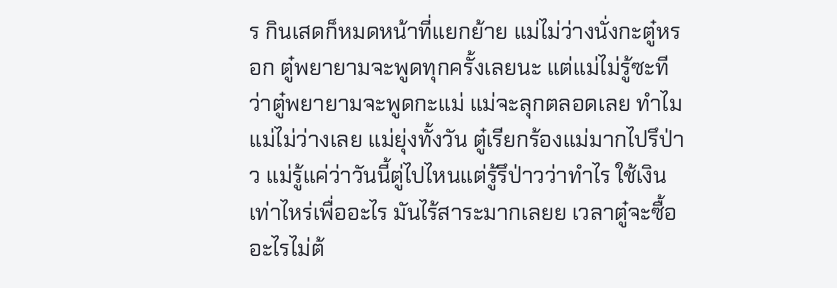ร กินเสดก็หมดหน้าที่แยกย้าย แม่ไม่ว่างนั่งกะตู๋หรอก ตู๋พยายามจะพูดทุกครั้งเลยนะ แต่แม่ไม่รู้ซะทีว่าตู๋พยายามจะพูดกะแม่ แม่จะลุกตลอดเลย ทำไมแม่ไม่ว่างเลย แม่ยุ่งทั้งวัน ตู๋เรียกร้องแม่มากไปรึป่าว แม่รู้แค่ว่าวันนี้ตู่ไปไหนแต่รู้รึป่าวว่าทำไร ใช้เงินเท่าไหร่เพื่ออะไร มันไร้สาระมากเลยย เวลาตู๋จะซื้ออะไรไม่ต้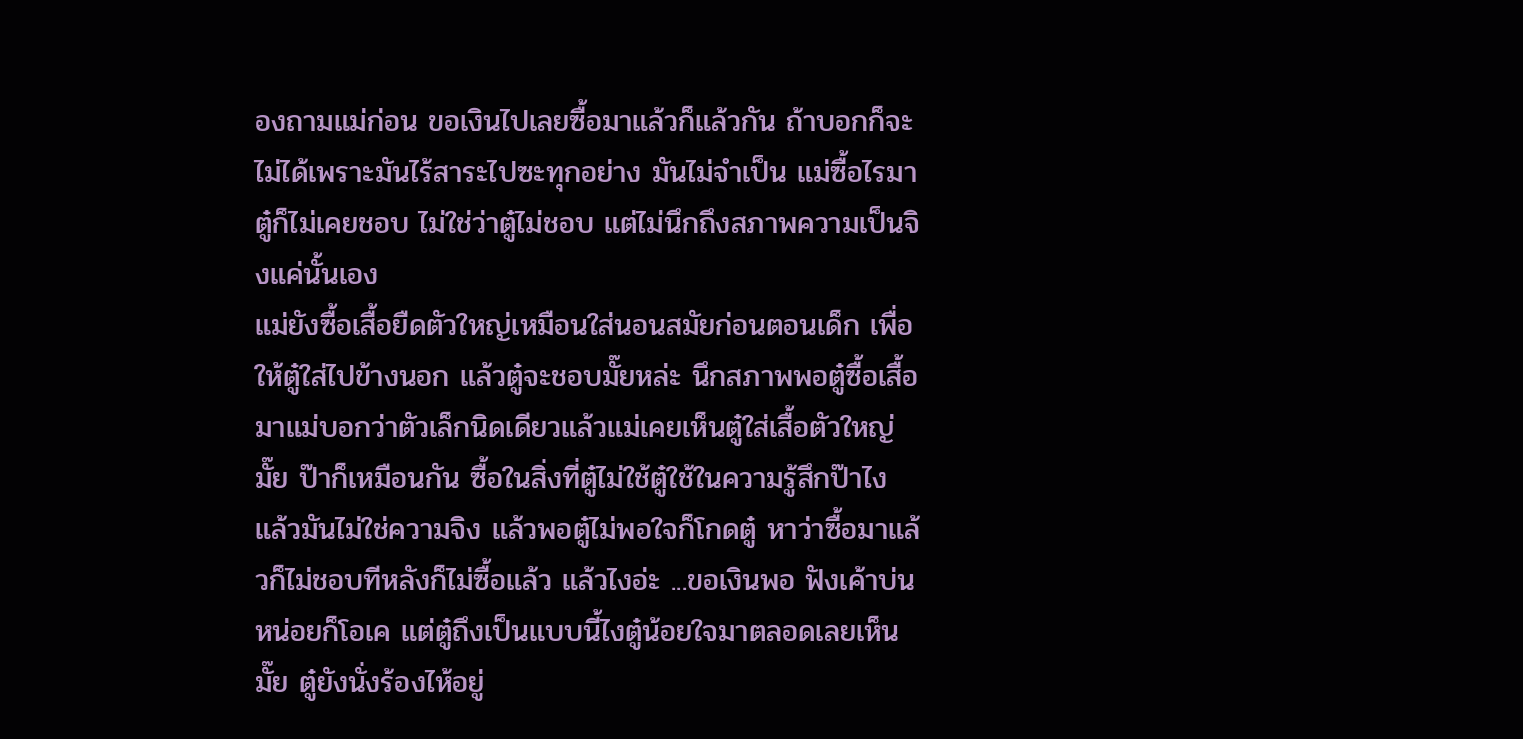องถามแม่ก่อน ขอเงินไปเลยซื้อมาแล้วก็แล้วกัน ถ้าบอกก็จะไม่ได้เพราะมันไร้สาระไปซะทุกอย่าง มันไม่จำเป็น แม่ซื้อไรมาตู๋ก็ไม่เคยชอบ ไม่ใช่ว่าตู๋ไม่ชอบ แต่ไม่นึกถึงสภาพความเป็นจิงแค่นั้นเอง
แม่ยังซื้อเสื้อยืดตัวใหญ่เหมือนใส่นอนสมัยก่อนตอนเด็ก เพื่อให้ตู๋ใส่ไปข้างนอก แล้วตู๋จะชอบมั๊ยหล่ะ นึกสภาพพอตู๋ซื้อเสื้อมาแม่บอกว่าตัวเล็กนิดเดียวแล้วแม่เคยเห็นตู๋ใส่เสื้อตัวใหญ่มั๊ย ป๊าก็เหมือนกัน ซื้อในสิ่งที่ตู๋ไม่ใช้ตู๋ใช้ในความรู้สึกป๊าไง แล้วมันไม่ใช่ความจิง แล้วพอตู๋ไม่พอใจก็โกดตู๋ หาว่าซื้อมาแล้วก็ไม่ชอบทีหลังก็ไม่ซื้อแล้ว แล้วไงอ่ะ ...ขอเงินพอ ฟังเค้าบ่นหน่อยก็โอเค แต่ตู๋ถึงเป็นแบบนี้ไงตู๋น้อยใจมาตลอดเลยเห็นมั๊ย ตู๋ยังนั่งร้องไห้อยู่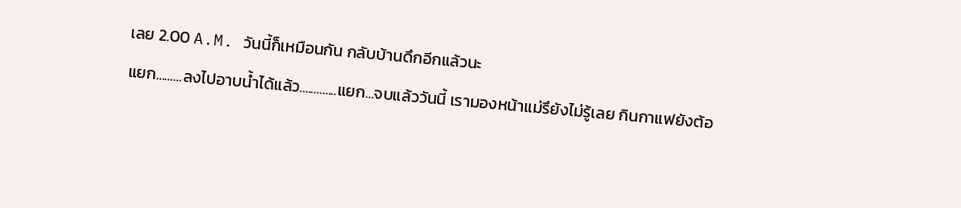เลย 2.00 A.M. วันนี้ก็เหมือนกัน กลับบ้านดึกอีกแล้วนะ
แยก.........ลงไปอาบน้ำได้แล้ว.............แยก...จบแล้ววันนี้ เรามองหน้าแม่รึยังไม่รู้เลย กินกาแฟยังต้อ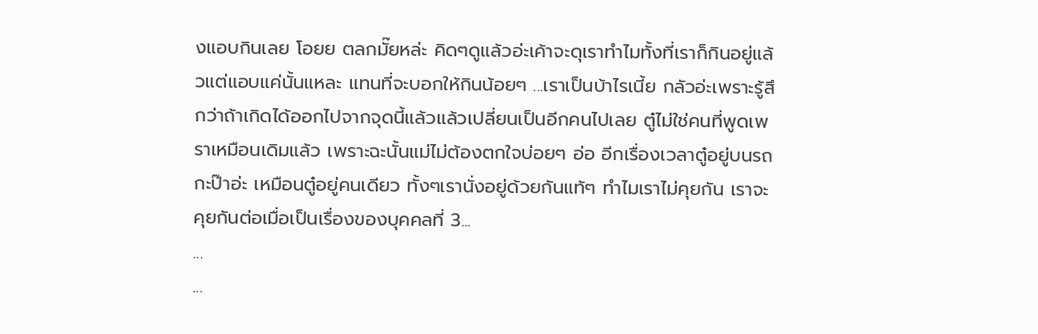งแอบกินเลย โอยย ตลกมั๊ยหล่ะ คิดๆดูแล้วอ่ะเค้าจะดุเราทำไมทั้งที่เราก็กินอยู่แล้วแต่แอบแค่นั้นแหละ แทนที่จะบอกให้กินน้อยๆ ...เราเป็นบ้าไรเนี้ย กลัวอ่ะเพราะรู้สึกว่าถ้าเกิดได้ออกไปจากจุดนี้แล้วแล้วเปลี่ยนเป็นอีกคนไปเลย ตู๋ไม่ใช่คนที่พูดเพราเหมือนเดิมแล้ว เพราะฉะนั้นแม่ไม่ต้องตกใจบ่อยๆ อ่อ อีกเรื่องเวลาตู๋อยู่บนรถกะป๊าอ่ะ เหมือนตู๋อยู่คนเดียว ทั้งๆเรานั่งอยู่ด้วยกันแท้ๆ ทำไมเราไม่คุยกัน เราจะคุยกันต่อเมื่อเป็นเรื่องของบุคคลที่ 3...
...
...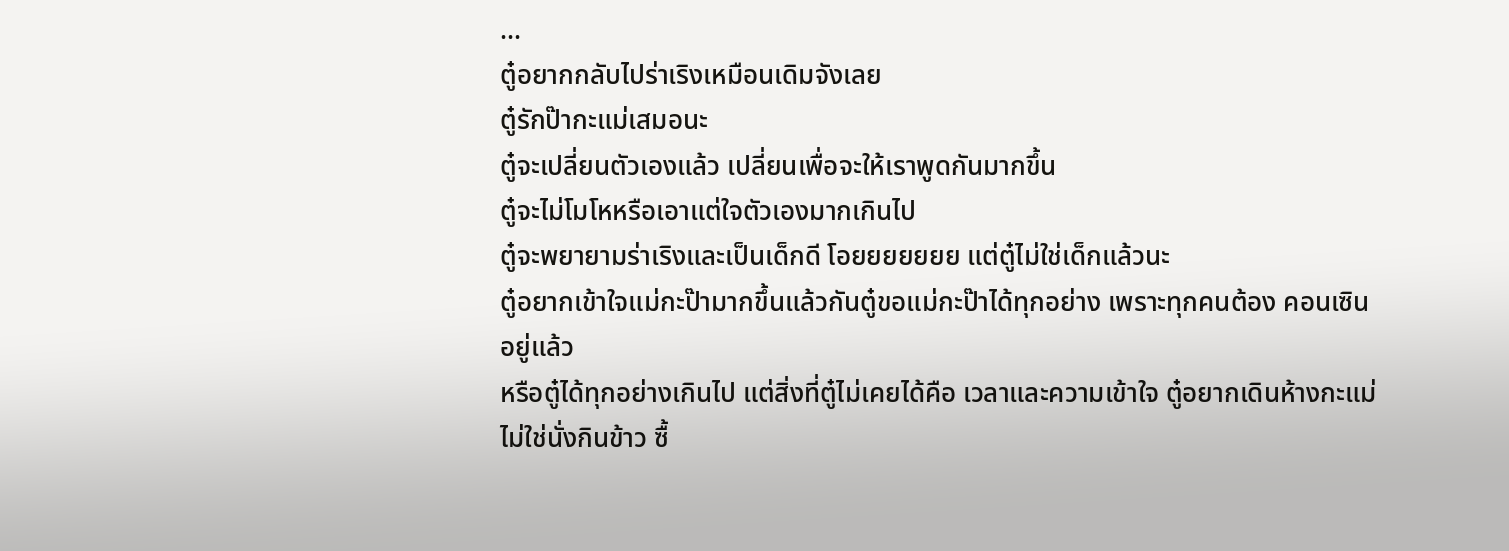...
ตู๋อยากกลับไปร่าเริงเหมือนเดิมจังเลย
ตู๋รักป๊ากะแม่เสมอนะ
ตู๋จะเปลี่ยนตัวเองแล้ว เปลี่ยนเพื่อจะให้เราพูดกันมากขึ้น
ตู๋จะไม่โมโหหรือเอาแต่ใจตัวเองมากเกินไป
ตู๋จะพยายามร่าเริงและเป็นเด็กดี โอยยยยยยย แต่ตู๋ไม่ใช่เด็กแล้วนะ
ตู๋อยากเข้าใจแม่กะป๊ามากขึ้นแล้วกันตู๋ขอแม่กะป๊าได้ทุกอย่าง เพราะทุกคนต้อง คอนเซิน อยู่แล้ว
หรือตู๋ได้ทุกอย่างเกินไป แต่สิ่งที่ตู๋ไม่เคยได้คือ เวลาและความเข้าใจ ตู๋อยากเดินห้างกะแม่
ไม่ใช่นั่งกินข้าว ซื้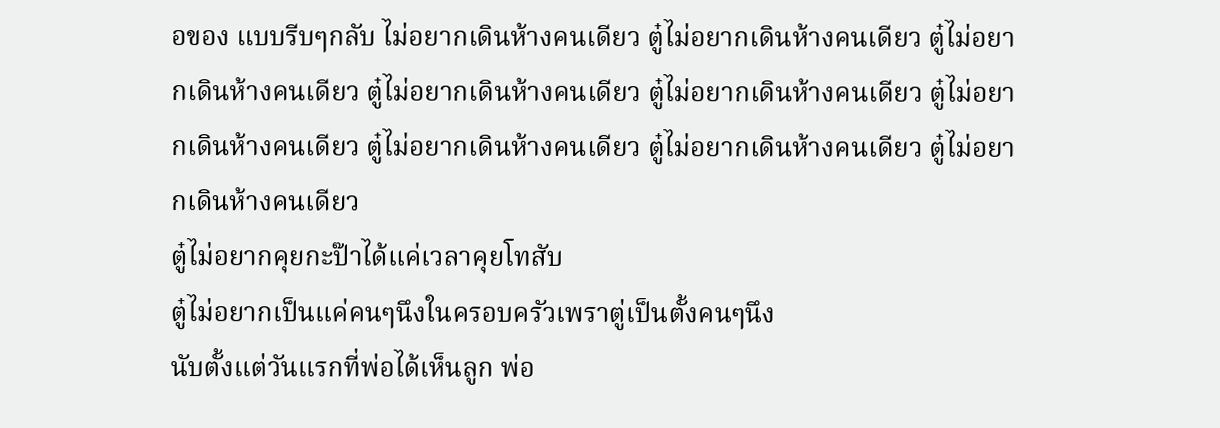อของ แบบรีบๆกลับ ไม่อยากเดินห้างคนเดียว ตู๋ไม่อยากเดินห้างคนเดียว ตู๋ไม่อยากเดินห้างคนเดียว ตู๋ไม่อยากเดินห้างคนเดียว ตู๋ไม่อยากเดินห้างคนเดียว ตู๋ไม่อยากเดินห้างคนเดียว ตู๋ไม่อยากเดินห้างคนเดียว ตู๋ไม่อยากเดินห้างคนเดียว ตู๋ไม่อยากเดินห้างคนเดียว
ตู๋ไม่อยากคุยกะป๊าได้แค่เวลาคุยโทสับ
ตู๋ไม่อยากเป็นแค่คนๆนึงในครอบครัวเพราตู่เป็นตั้งคนๆนึง
นับตั้งแต่วันแรกที่พ่อได้เห็นลูก พ่อ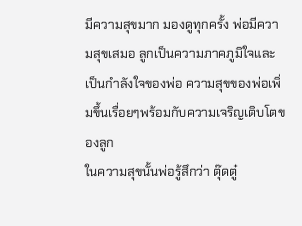มีความสุขมาก มองดูทุกครั้ง พ่อมีความสุขเสมอ ลูกเป็นความภาคภูมิใจและเป็นกำลังใจของพ่อ ความสุขของพ่อเพิ่มขึ้นเรื่อยๆพร้อมกับความเจริญเติบโตของลูก
ในความสุขนั้นพ่อรู้สึกว่า ตุ๊ดตู๋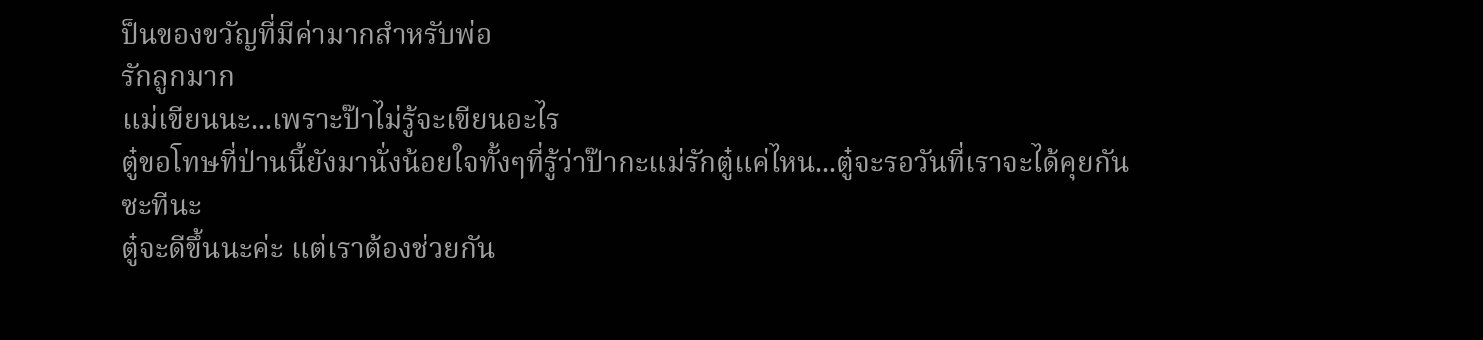ป็นของขวัญที่มีค่ามากสำหรับพ่อ
รักลูกมาก
แม่เขียนนะ...เพราะป๊าไม่รู้จะเขียนอะไร
ตู๋ขอโทษที่ป่านนี้ยังมานั่งน้อยใจทั้งๆที่รู้ว่าป๊ากะแม่รักตู๋แค่ไหน...ตู๋จะรอวันที่เราจะได้คุยกันซะทีนะ
ตู๋จะดีขึ้นนะค่ะ แต่เราต้องช่วยกัน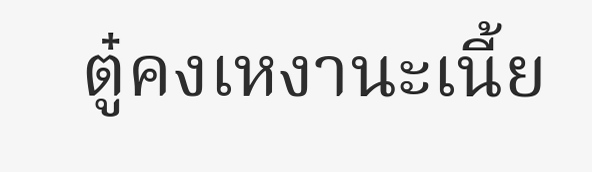ตู๋คงเหงานะเนี้ย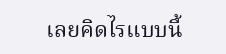เลยคิดไรแบบนี้